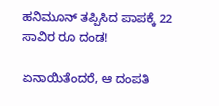ಹನಿಮೂನ್ ತಪ್ಪಿಸಿದ ಪಾಪಕ್ಕೆ 22 ಸಾವಿರ ರೂ ದಂಡ!

ಏನಾಯಿತೆಂದರೆ, ಆ ದಂಪತಿ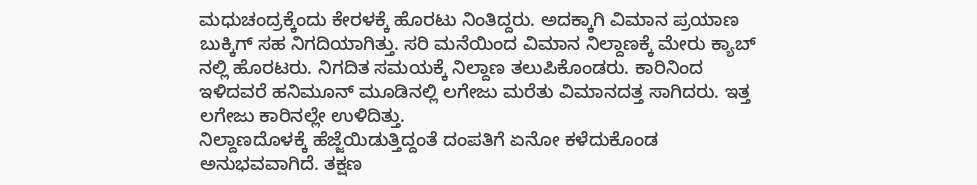ಮಧುಚಂದ್ರಕ್ಕೆಂದು ಕೇರಳಕ್ಕೆ ಹೊರಟು ನಿಂತಿದ್ದರು. ಅದಕ್ಕಾಗಿ ವಿಮಾನ ಪ್ರಯಾಣ ಬುಕ್ಕಿಗ್ ಸಹ ನಿಗದಿಯಾಗಿತ್ತು. ಸರಿ ಮನೆಯಿಂದ ವಿಮಾನ ನಿಲ್ದಾಣಕ್ಕೆ ಮೇರು ಕ್ಯಾಬ್ ನಲ್ಲಿ ಹೊರಟರು. ನಿಗದಿತ ಸಮಯಕ್ಕೆ ನಿಲ್ದಾಣ ತಲುಪಿಕೊಂಡರು. ಕಾರಿನಿಂದ ಇಳಿದವರೆ ಹನಿಮೂನ್ ಮೂಡಿನಲ್ಲಿ ಲಗೇಜು ಮರೆತು ವಿಮಾನದತ್ತ ಸಾಗಿದರು. ಇತ್ತ ಲಗೇಜು ಕಾರಿನಲ್ಲೇ ಉಳಿದಿತ್ತು.
ನಿಲ್ದಾಣದೊಳಕ್ಕೆ ಹೆಜ್ಜೆಯಿಡುತ್ತಿದ್ದಂತೆ ದಂಪತಿಗೆ ಏನೋ ಕಳೆದುಕೊಂಡ ಅನುಭವವಾಗಿದೆ. ತಕ್ಷಣ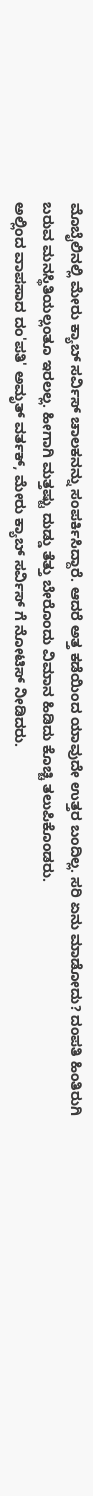ಮೊಬೈಲಿನಲ್ಲಿ ಮೇರು ಕ್ಯಾಬ್ ಸರ್ವಿಸ್ ಚಾಲಕನನ್ನು ಸಂಪರ್ಕಿಸಿದ್ದಾರೆ. ಆದರೆ ಅತ್ತ ಕಡೆಯಿಂದ ಯಾವುದೇ ಉತ್ತರ ಬಂದಿಲ್ಲ. ಸರಿ ಏನು ಮಾಡೋದು? ದಂಪತಿ ಹಿಂತಿರುಗಿ ಬರುವ ಮನಸ್ಥಿತಿಯಲ್ಲಂತೂ ಇರಲಲ್ಲ. ಹೀಗಾಗಿ ಮತ್ತಷ್ಟು ದುಡ್ಡು ತೆತ್ತು ಬೇರೊಂದು ವಿಮಾನ ಹಿಡಿದು ಕೊಚ್ಚಿ ತಲುಪಿಕೊಂಡರು.
ಅಲ್ಲಿಂದ ವಾಪಸಾದ ದಂ'ಪತಿ' ಅಮೃತ್ ವರ್ತಕ್, ಮೇರು ಕ್ಯಾಬ್ ಸರ್ವಿಸ್ ಗೆ ನೋಟಿಸ್ ನೀಡಿದರು.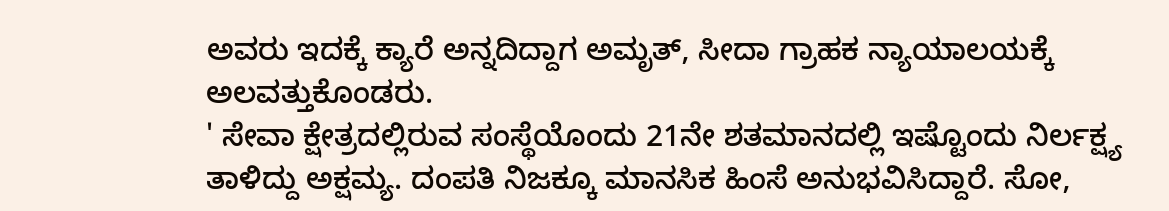ಅವರು ಇದಕ್ಕೆ ಕ್ಯಾರೆ ಅನ್ನದಿದ್ದಾಗ ಅಮೃತ್, ಸೀದಾ ಗ್ರಾಹಕ ನ್ಯಾಯಾಲಯಕ್ಕೆ ಅಲವತ್ತುಕೊಂಡರು.
' ಸೇವಾ ಕ್ಷೇತ್ರದಲ್ಲಿರುವ ಸಂಸ್ಥೆಯೊಂದು 21ನೇ ಶತಮಾನದಲ್ಲಿ ಇಷ್ಟೊಂದು ನಿರ್ಲಕ್ಷ್ಯ ತಾಳಿದ್ದು ಅಕ್ಷಮ್ಯ. ದಂಪತಿ ನಿಜಕ್ಕೂ ಮಾನಸಿಕ ಹಿಂಸೆ ಅನುಭವಿಸಿದ್ದಾರೆ. ಸೋ,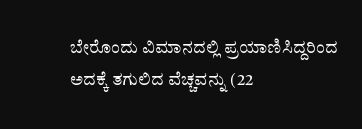ಬೇರೊಂದು ವಿಮಾನದಲ್ಲಿ ಪ್ರಯಾಣಿಸಿದ್ದರಿಂದ ಅದಕ್ಕೆ ತಗುಲಿದ ವೆಚ್ಚವನ್ನು (22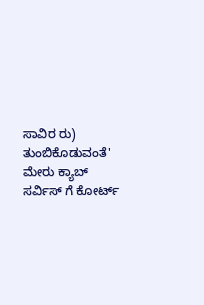ಸಾವಿರ ರು) ತುಂಬಿಕೊಡುವಂತೆ' ಮೇರು ಕ್ಯಾಬ್ ಸರ್ವಿಸ್ ಗೆ ಕೋರ್ಟ್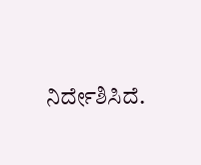ನಿರ್ದೇಶಿಸಿದೆ.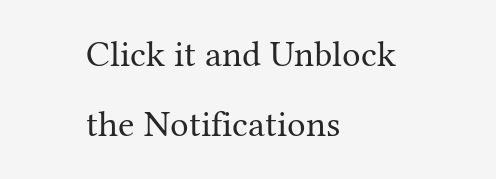Click it and Unblock the Notifications